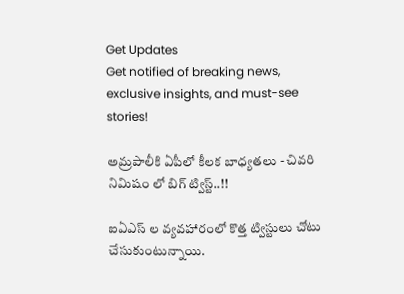Get Updates
Get notified of breaking news, exclusive insights, and must-see stories!

అమ్రపాలీకి ఏపీలో కీలక బాధ్యతలు - చివరి నిమిషం లో బిగ్ ట్విస్ట్..!!

ఐఏఎస్ ల వ్యవహారంలో కొత్త ట్విస్టులు చోటు చేసుకుంటున్నాయి.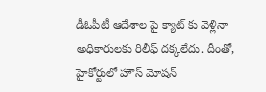డీఓపీటీ ఆదేశాల పై క్యాట్ కు వెళ్లినా అధికారులకు రిలీఫ్ దక్కలేదు. దీంతో, హైకోర్టులో హౌస్ మోషన్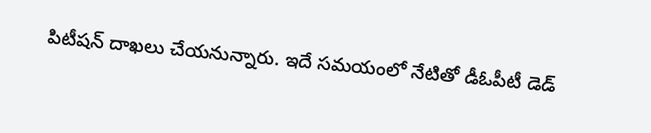పిటీషన్ దాఖలు చేయనున్నారు. ఇదే సమయంలో నేటితో డీఓపీటీ డెడ్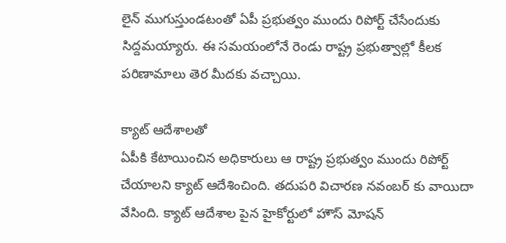లైన్ ముగుస్తుండటంతో ఏపీ ప్రభుత్వం ముందు రిపోర్ట్ చేసేందుకు సిద్దమయ్యారు. ఈ సమయంలోనే రెండు రాష్ట్ర ప్రభుత్వాల్లో కీలక పరిణామాలు తెర మీదకు వచ్చాయి.

క్యాట్ ఆదేశాలతో
ఏపీకి కేటాయించిన అధికారులు ఆ రాష్ట్ర ప్రభుత్వం ముందు రిపోర్ట్ చేయాలని క్యాట్ ఆదేశించింది. తదుపరి విచారణ నవంబర్ కు వాయిదా వేసింది. క్యాట్ ఆదేశాల పైన హైకోర్టులో హౌస్ మోషన్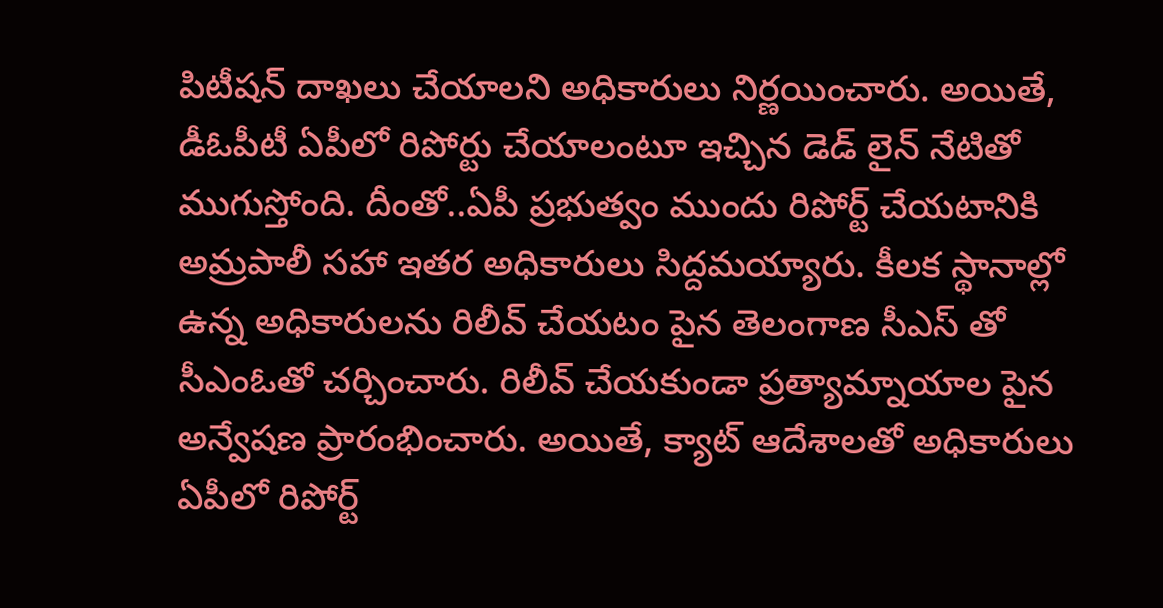పిటీషన్ దాఖలు చేయాలని అధికారులు నిర్ణయించారు. అయితే, డీఓపీటీ ఏపీలో రిపోర్టు చేయాలంటూ ఇచ్చిన డెడ్ లైన్ నేటితో ముగుస్తోంది. దీంతో..ఏపీ ప్రభుత్వం ముందు రిపోర్ట్ చేయటానికి అమ్రపాలీ సహా ఇతర అధికారులు సిద్దమయ్యారు. కీలక స్థానాల్లో ఉన్న అధికారులను రిలీవ్ చేయటం పైన తెలంగాణ సీఎస్ తో సీఎంఓతో చర్చించారు. రిలీవ్ చేయకుండా ప్రత్యామ్నాయాల పైన అన్వేషణ ప్రారంభించారు. అయితే, క్యాట్ ఆదేశాలతో అధికారులు ఏపీలో రిపోర్ట్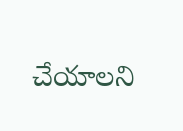చేయాలని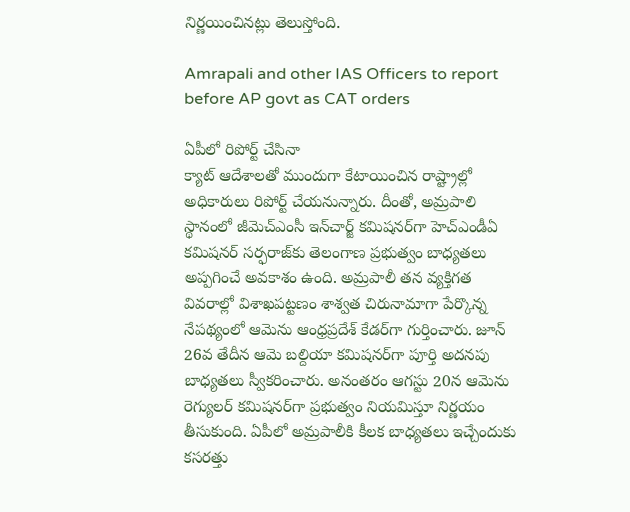నిర్ణయించినట్లు తెలుస్తోంది.

Amrapali and other IAS Officers to report before AP govt as CAT orders

ఏపీలో రిపోర్ట్ చేసినా
క్యాట్ ఆదేశాలతో ముందుగా కేటాయించిన రాష్ట్రాల్లో అధికారులు రిపోర్ట్ చేయనున్నారు. దీంతో, అమ్రపాలి స్థానంలో జీమెచ్ఎంసీ ఇన్‌చార్జ్‌ కమిషనర్‌గా హెచ్‌ఎండీఏ కమిషనర్‌ సర్ఫరాజ్‌కు తెలంగాణ ప్రభుత్వం బాధ్యతలు అప్పగించే అవకాశం ఉంది. అమ్రపాలీ తన వ్యక్తిగత వివరాల్లో విశాఖపట్టణం శాశ్వత చిరునామాగా పేర్కొన్న నేపథ్యంలో ఆమెను ఆంధ్రప్రదేశ్‌ కేడర్‌గా గుర్తించారు. జూన్‌ 26వ తేదీన ఆమె బల్దియా కమిషనర్‌గా పూర్తి అదనపు బాధ్యతలు స్వీకరించారు. అనంతరం ఆగస్టు 20న ఆమెను రెగ్యులర్‌ కమిషనర్‌గా ప్రభుత్వం నియమిస్తూ నిర్ణయం తీసుకుంది. ఏపీలో అమ్రపాలీకి కీలక బాధ్యతలు ఇచ్చేందుకు కసరత్తు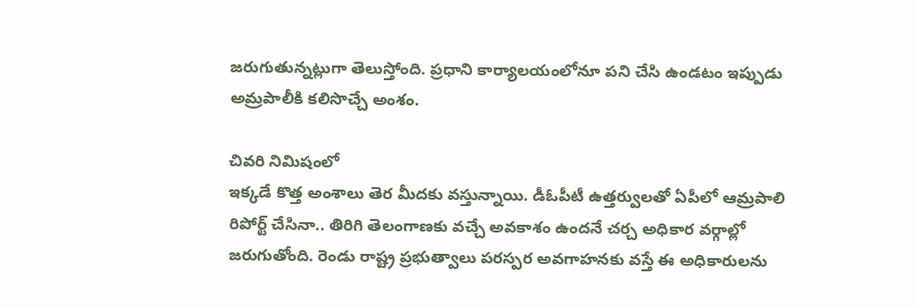జరుగుతున్నట్లుగా తెలుస్తోంది. ప్రధాని కార్యాలయంలోనూ పని చేసి ఉండటం ఇప్పుడు అమ్రపాలీకి కలిసొచ్చే అంశం.

చివరి నిమిషంలో
ఇక్కడే కొత్త అంశాలు తెర మీదకు వస్తున్నాయి. డీఓపీటీ ఉత్తర్వులతో ఏపీలో ఆమ్రపాలి రిపోర్ట్‌ చేసినా.. తిరిగి తెలంగాణకు వచ్చే అవకాశం ఉందనే చర్చ అధికార వర్గాల్లో జరుగుతోంది. రెండు రాష్ట్ర ప్రభుత్వాలు పరస్పర అవగాహనకు వస్తే ఈ అధికారులను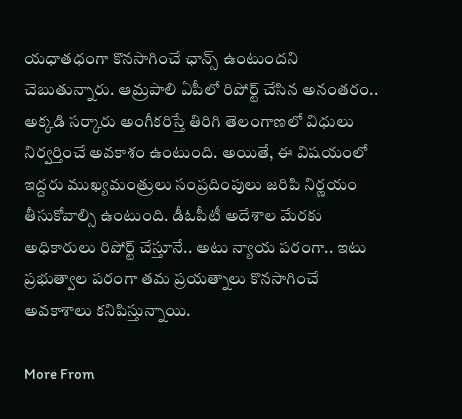యధాతధంగా కొనసాగించే ఛాన్స్ ఉంటుందని చెబుతున్నారు. ఆమ్రపాలి ఏపీలో రిపోర్ట్‌ చేసిన అనంతరం.. అక్కడి సర్కారు అంగీకరిస్తే తిరిగి తెలంగాణలో విధులు నిర్వర్తించే అవకాశం ఉంటుంది. అయితే, ఈ విషయంలో ఇద్దరు ముఖ్యమంత్రులు సంప్రదింపులు జరిపి నిర్ణయం తీసుకోవాల్సి ఉంటుంది. డీఓపీటీ అదేశాల మేరకు అధికారులు రిపోర్ట్ చేస్తూనే.. అటు న్యాయ పరంగా.. ఇటు ప్రభుత్వాల పరంగా తమ ప్రయత్నాలు కొనసాగించే అవకాశాలు కనిపిస్తున్నాయి.

More From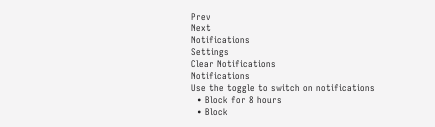Prev
Next
Notifications
Settings
Clear Notifications
Notifications
Use the toggle to switch on notifications
  • Block for 8 hours
  • Block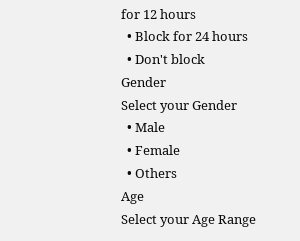for 12 hours
  • Block for 24 hours
  • Don't block
Gender
Select your Gender
  • Male
  • Female
  • Others
Age
Select your Age Range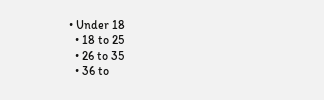• Under 18
  • 18 to 25
  • 26 to 35
  • 36 to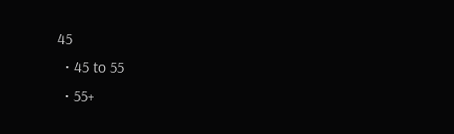45
  • 45 to 55
  • 55+